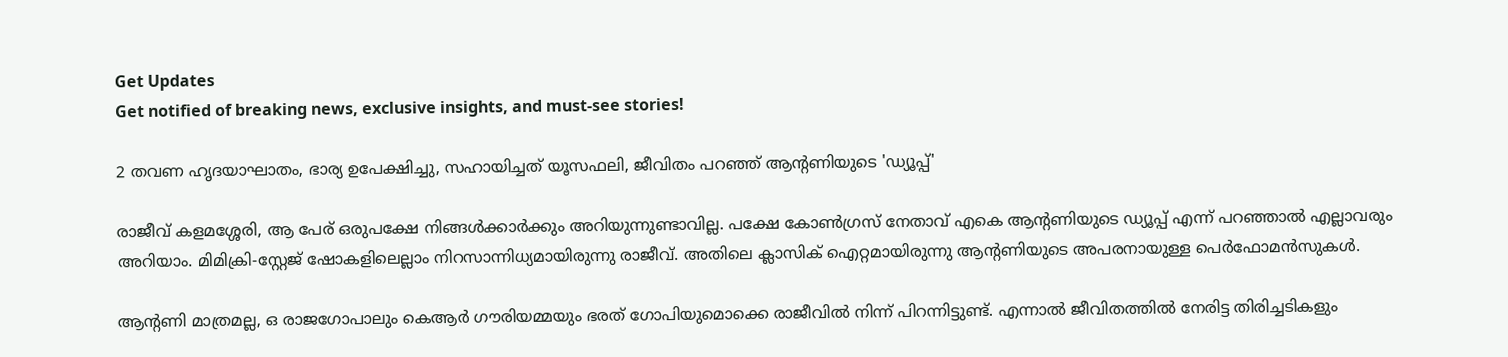Get Updates
Get notified of breaking news, exclusive insights, and must-see stories!

2 തവണ ഹൃദയാഘാതം, ഭാര്യ ഉപേക്ഷിച്ചു, സഹായിച്ചത് യൂസഫലി, ജീവിതം പറഞ്ഞ് ആന്റണിയുടെ 'ഡ്യൂപ്പ്'

രാജീവ് കളമശ്ശേരി, ആ പേര് ഒരുപക്ഷേ നിങ്ങള്‍ക്കാര്‍ക്കും അറിയുന്നുണ്ടാവില്ല. പക്ഷേ കോണ്‍ഗ്രസ് നേതാവ് എകെ ആന്റണിയുടെ ഡ്യൂപ്പ് എന്ന് പറഞ്ഞാല്‍ എല്ലാവരും അറിയാം. മിമിക്രി-സ്റ്റേജ് ഷോകളിലെല്ലാം നിറസാന്നിധ്യമായിരുന്നു രാജീവ്. അതിലെ ക്ലാസിക് ഐറ്റമായിരുന്നു ആന്റണിയുടെ അപരനായുള്ള പെര്‍ഫോമന്‍സുകള്‍.

ആന്റണി മാത്രമല്ല, ഒ രാജഗോപാലും കെആര്‍ ഗൗരിയമ്മയും ഭരത് ഗോപിയുമൊക്കെ രാജീവില്‍ നിന്ന് പിറന്നിട്ടുണ്ട്. എന്നാല്‍ ജീവിതത്തില്‍ നേരിട്ട തിരിച്ചടികളും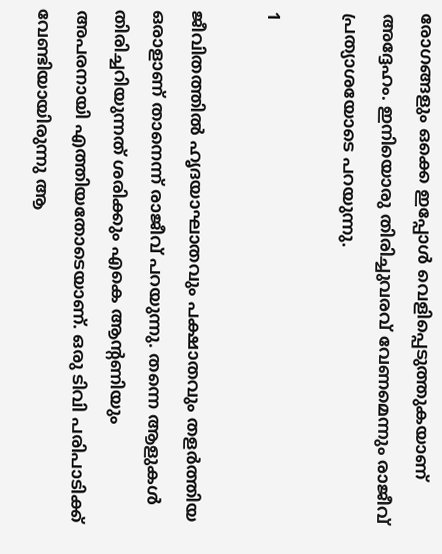രോഗങ്ങളും ഒക്കെ ഇപ്പോള്‍ വെളിപ്പെടുത്തുകയാണ് അദ്ദേഹം. ഇനിയൊരു തിരിച്ചുവരവ് വേണമെന്നും രാജീവ് പ്രത്യാശയോടെ പറയുന്നു.

1

ജീവിതത്തില്‍ ഹൃദയാഘാതവും പക്ഷാതവും തളര്‍ത്തിയ ഒരാളാണ് താനെന്ന് രാജീവ് പറയുന്നു. തന്നെ ആളുകള്‍ തിരിച്ചറിയുന്നത് ശരിക്കും എകെ ആന്റണിയും അപരനായി എത്തിയതോടെയാണ്. ഒരു ടിവി പരിപാടിക്ക് വേണ്ടിയായിരുന്നു ആ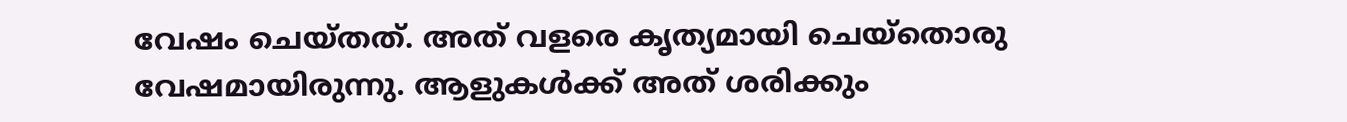വേഷം ചെയ്തത്. അത് വളരെ കൃത്യമായി ചെയ്‌തൊരു വേഷമായിരുന്നു. ആളുകള്‍ക്ക് അത് ശരിക്കും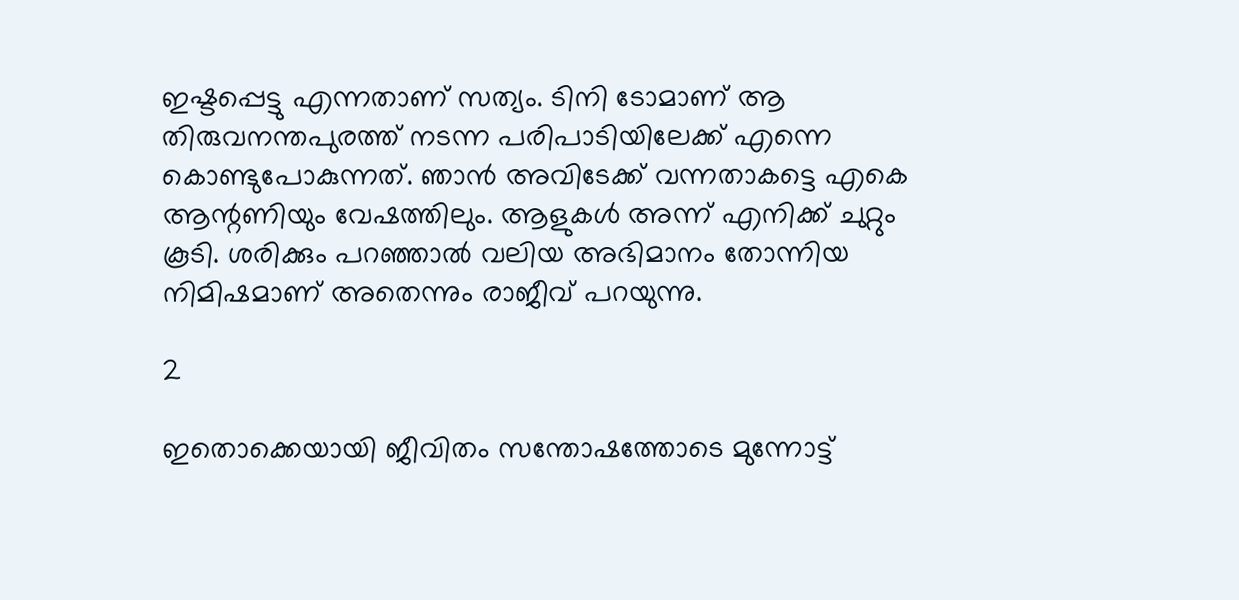ഇഷ്ടപ്പെട്ടു എന്നതാണ് സത്യം. ടിനി ടോമാണ് ആ തിരുവനന്തപുരത്ത് നടന്ന പരിപാടിയിലേക്ക് എന്നെ കൊണ്ടുപോകുന്നത്. ഞാന്‍ അവിടേക്ക് വന്നതാകട്ടെ എകെ ആന്റണിയും വേഷത്തിലും. ആളുകള്‍ അന്ന് എനിക്ക് ചുറ്റും കൂടി. ശരിക്കും പറഞ്ഞാല്‍ വലിയ അഭിമാനം തോന്നിയ നിമിഷമാണ് അതെന്നും രാജീവ് പറയുന്നു.

2

ഇതൊക്കെയായി ജീവിതം സന്തോഷത്തോടെ മുന്നോട്ട്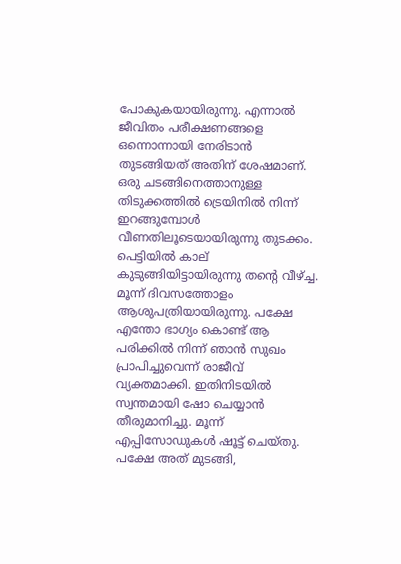പോകുകയായിരുന്നു. എന്നാല്‍ ജീവിതം പരീക്ഷണങ്ങളെ ഒന്നൊന്നായി നേരിടാന്‍ തുടങ്ങിയത് അതിന് ശേഷമാണ്. ഒരു ചടങ്ങിനെത്താനുള്ള തിടുക്കത്തില്‍ ട്രെയിനില്‍ നിന്ന് ഇറങ്ങുമ്പോള്‍ വീണതിലൂടെയായിരുന്നു തുടക്കം. പെട്ടിയില്‍ കാല് കുടുങ്ങിയിട്ടായിരുന്നു തന്റെ വീഴ്ച്ച. മൂന്ന് ദിവസത്തോളം ആശുപത്രിയായിരുന്നു. പക്ഷേ എന്തോ ഭാഗ്യം കൊണ്ട് ആ പരിക്കില്‍ നിന്ന് ഞാന്‍ സുഖം പ്രാപിച്ചുവെന്ന് രാജീവ് വ്യക്തമാക്കി. ഇതിനിടയില്‍ സ്വന്തമായി ഷോ ചെയ്യാന്‍ തീരുമാനിച്ചു. മൂന്ന് എപ്പിസോഡുകള്‍ ഷൂട്ട് ചെയ്തു. പക്ഷേ അത് മുടങ്ങി,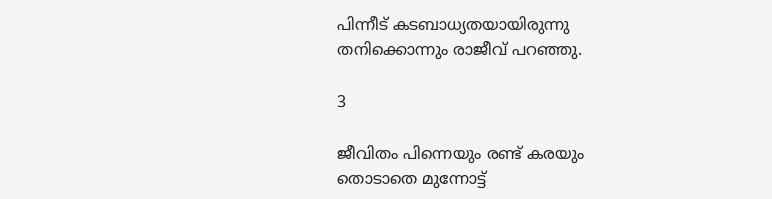പിന്നീട് കടബാധ്യതയായിരുന്നു തനിക്കൊന്നും രാജീവ് പറഞ്ഞു.

3

ജീവിതം പിന്നെയും രണ്ട് കരയും തൊടാതെ മുന്നോട്ട്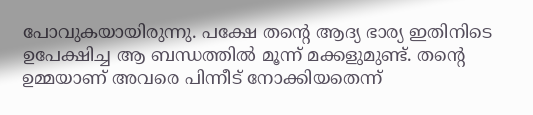പോവുകയായിരുന്നു. പക്ഷേ തന്റെ ആദ്യ ഭാര്യ ഇതിനിടെ ഉപേക്ഷിച്ച ആ ബന്ധത്തില്‍ മൂന്ന് മക്കളുമുണ്ട്. തന്റെ ഉമ്മയാണ് അവരെ പിന്നീട് നോക്കിയതെന്ന്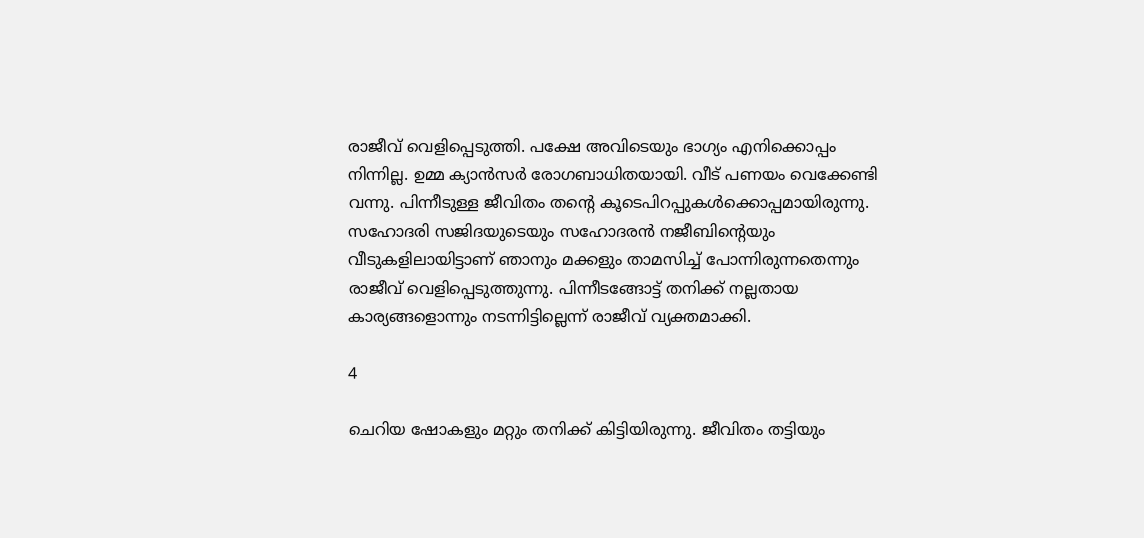രാജീവ് വെളിപ്പെടുത്തി. പക്ഷേ അവിടെയും ഭാഗ്യം എനിക്കൊപ്പം നിന്നില്ല. ഉമ്മ ക്യാന്‍സര്‍ രോഗബാധിതയായി. വീട് പണയം വെക്കേണ്ടി വന്നു. പിന്നീടുള്ള ജീവിതം തന്റെ കൂടെപിറപ്പുകള്‍ക്കൊപ്പമായിരുന്നു. സഹോദരി സജിദയുടെയും സഹോദരന്‍ നജീബിന്റെയും വീടുകളിലായിട്ടാണ് ഞാനും മക്കളും താമസിച്ച് പോന്നിരുന്നതെന്നും രാജീവ് വെളിപ്പെടുത്തുന്നു. പിന്നീടങ്ങോട്ട് തനിക്ക് നല്ലതായ കാര്യങ്ങളൊന്നും നടന്നിട്ടില്ലെന്ന് രാജീവ് വ്യക്തമാക്കി.

4

ചെറിയ ഷോകളും മറ്റും തനിക്ക് കിട്ടിയിരുന്നു. ജീവിതം തട്ടിയും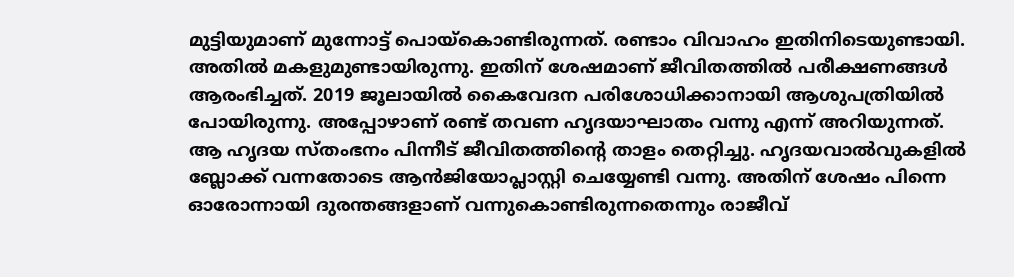മുട്ടിയുമാണ് മുന്നോട്ട് പൊയ്‌കൊണ്ടിരുന്നത്. രണ്ടാം വിവാഹം ഇതിനിടെയുണ്ടായി. അതില്‍ മകളുമുണ്ടായിരുന്നു. ഇതിന് ശേഷമാണ് ജീവിതത്തില്‍ പരീക്ഷണങ്ങള്‍ ആരംഭിച്ചത്. 2019 ജൂലായില്‍ കൈവേദന പരിശോധിക്കാനായി ആശുപത്രിയില്‍ പോയിരുന്നു. അപ്പോഴാണ് രണ്ട് തവണ ഹൃദയാഘാതം വന്നു എന്ന് അറിയുന്നത്. ആ ഹൃദയ സ്തംഭനം പിന്നീട് ജീവിതത്തിന്റെ താളം തെറ്റിച്ചു. ഹൃദയവാല്‍വുകളില്‍ ബ്ലോക്ക് വന്നതോടെ ആന്‍ജിയോപ്ലാസ്റ്റി ചെയ്യേണ്ടി വന്നു. അതിന് ശേഷം പിന്നെ ഓരോന്നായി ദുരന്തങ്ങളാണ് വന്നുകൊണ്ടിരുന്നതെന്നും രാജീവ്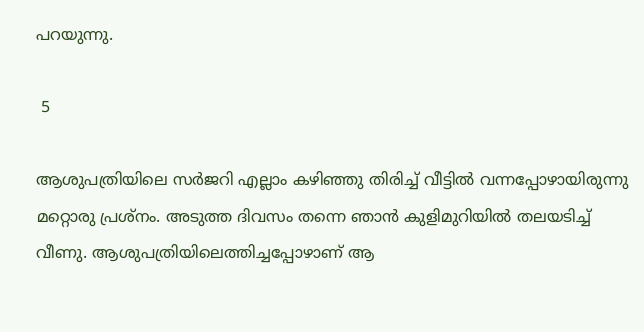പറയുന്നു.

 5

ആശുപത്രിയിലെ സര്‍ജറി എല്ലാം കഴിഞ്ഞു തിരിച്ച് വീട്ടില്‍ വന്നപ്പോഴായിരുന്നു മറ്റൊരു പ്രശ്‌നം. അടുത്ത ദിവസം തന്നെ ഞാന്‍ കുളിമുറിയില്‍ തലയടിച്ച് വീണു. ആശുപത്രിയിലെത്തിച്ചപ്പോഴാണ് ആ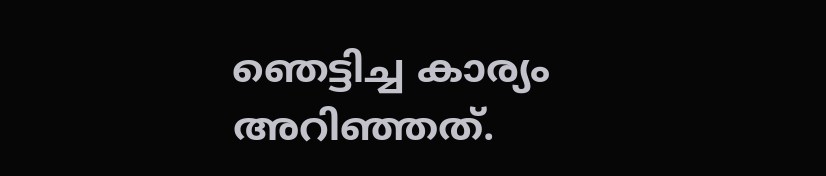ഞെട്ടിച്ച കാര്യം അറിഞ്ഞത്.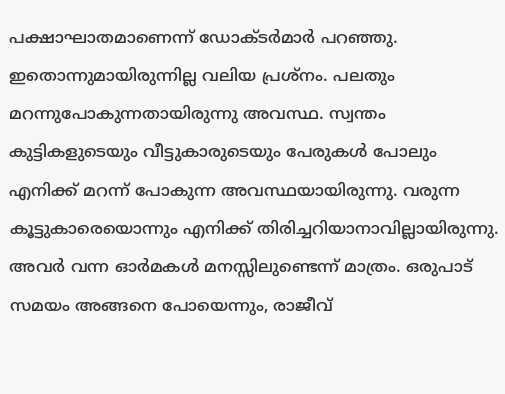പക്ഷാഘാതമാണെന്ന് ഡോക്ടര്‍മാര്‍ പറഞ്ഞു. ഇതൊന്നുമായിരുന്നില്ല വലിയ പ്രശ്‌നം. പലതും മറന്നുപോകുന്നതായിരുന്നു അവസ്ഥ. സ്വന്തം കുട്ടികളുടെയും വീട്ടുകാരുടെയും പേരുകള്‍ പോലും എനിക്ക് മറന്ന് പോകുന്ന അവസ്ഥയായിരുന്നു. വരുന്ന കൂട്ടുകാരെയൊന്നും എനിക്ക് തിരിച്ചറിയാനാവില്ലായിരുന്നു. അവര്‍ വന്ന ഓര്‍മകള്‍ മനസ്സിലുണ്ടെന്ന് മാത്രം. ഒരുപാട് സമയം അങ്ങനെ പോയെന്നും, രാജീവ്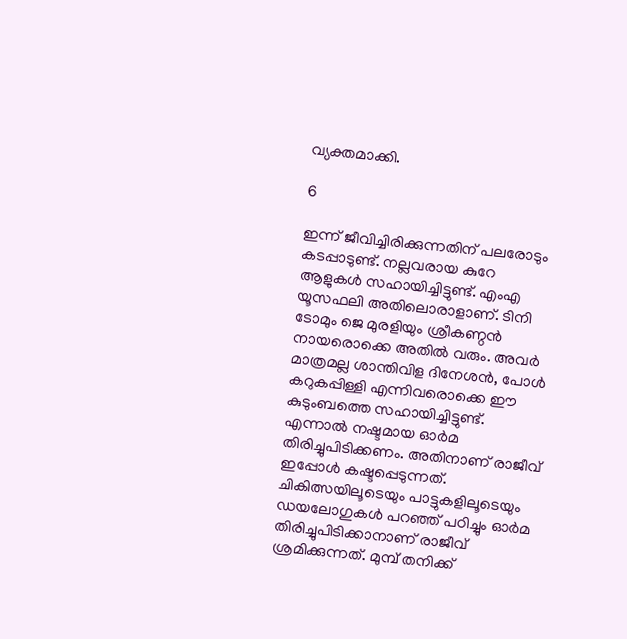വ്യക്തമാക്കി.

6

ഇന്ന് ജീവിച്ചിരിക്കുന്നതിന് പലരോടും കടപ്പാടുണ്ട്. നല്ലവരായ കുറേ ആളുകള്‍ സഹായിച്ചിട്ടുണ്ട്. എംഎ യൂസഫലി അതിലൊരാളാണ്. ടിനി ടോമും ജെ മുരളിയും ശ്രീകണ്ഠന്‍ നായരൊക്കെ അതില്‍ വരും. അവര്‍ മാത്രമല്ല ശാന്തിവിള ദിനേശന്‍, പോള്‍ കറുകപ്പിള്ളി എന്നിവരൊക്കെ ഈ കുടുംബത്തെ സഹായിച്ചിട്ടുണ്ട്. എന്നാല്‍ നഷ്ടമായ ഓര്‍മ തിരിച്ചുപിടിക്കണം. അതിനാണ് രാജീവ് ഇപ്പോള്‍ കഷ്ടപ്പെടുന്നത്. ചികിത്സയിലൂടെയും പാട്ടുകളിലൂടെയും ഡയലോഗുകള്‍ പറഞ്ഞ് പഠിച്ചും ഓര്‍മ തിരിച്ചുപിടിക്കാനാണ് രാജീവ് ശ്രമിക്കുന്നത്. മുമ്പ് തനിക്ക്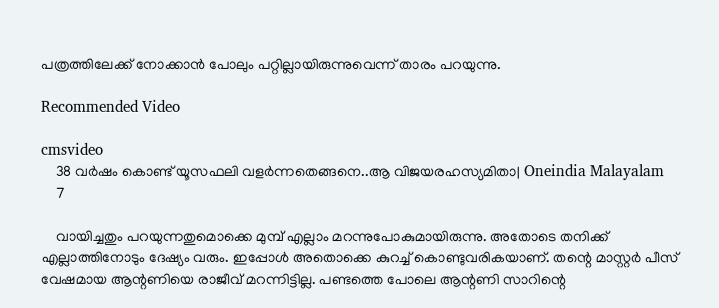പത്രത്തിലേക്ക് നോക്കാന്‍ പോലും പറ്റില്ലായിരുന്നുവെന്ന് താരം പറയുന്നു.

Recommended Video

cmsvideo
    38 വര്‍ഷം കൊണ്ട് യൂസഫലി വളര്‍ന്നതെങ്ങനെ..ആ വിജയരഹസ്യമിതാ| Oneindia Malayalam
    7

    വായിച്ചതും പറയുന്നതുമൊക്കെ മുമ്പ് എല്ലാം മറന്നുപോകുമായിരുന്നു. അതോടെ തനിക്ക് എല്ലാത്തിനോടും ദേഷ്യം വരും. ഇപ്പോള്‍ അതൊക്കെ കുറച്ച് കൊണ്ടുവരികയാണ്. തന്റെ മാസ്റ്റര്‍ പീസ് വേഷമായ ആന്റണിയെ രാജീവ് മറന്നിട്ടില്ല. പണ്ടത്തെ പോലെ ആന്റണി സാറിന്റെ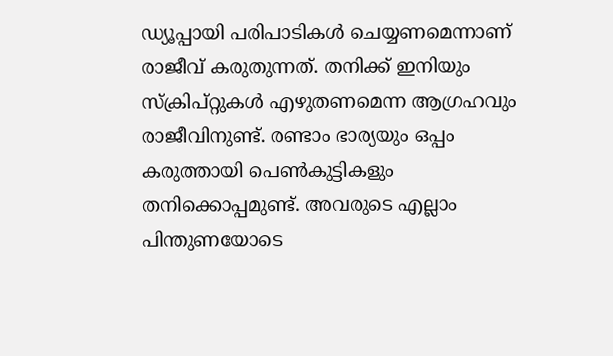ഡ്യൂപ്പായി പരിപാടികള്‍ ചെയ്യണമെന്നാണ് രാജീവ് കരുതുന്നത്. തനിക്ക് ഇനിയും സ്‌ക്രിപ്റ്റുകള്‍ എഴുതണമെന്ന ആഗ്രഹവും രാജീവിനുണ്ട്. രണ്ടാം ഭാര്യയും ഒപ്പം കരുത്തായി പെണ്‍കുട്ടികളും തനിക്കൊപ്പമുണ്ട്. അവരുടെ എല്ലാം പിന്തുണയോടെ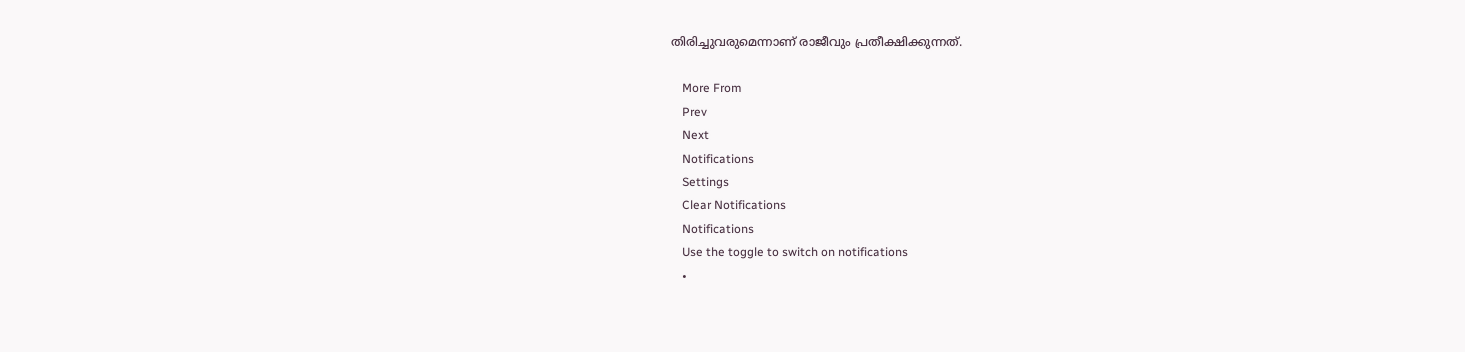തിരിച്ചുവരുമെന്നാണ് രാജീവും പ്രതീക്ഷിക്കുന്നത്.

    More From
    Prev
    Next
    Notifications
    Settings
    Clear Notifications
    Notifications
    Use the toggle to switch on notifications
    •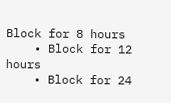Block for 8 hours
    • Block for 12 hours
    • Block for 24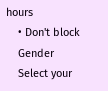hours
    • Don't block
    Gender
    Select your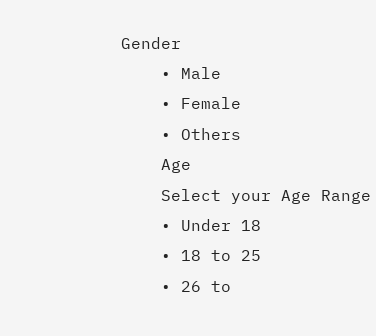Gender
    • Male
    • Female
    • Others
    Age
    Select your Age Range
    • Under 18
    • 18 to 25
    • 26 to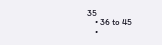35
    • 36 to 45
    •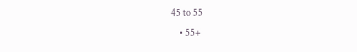45 to 55
    • 55+